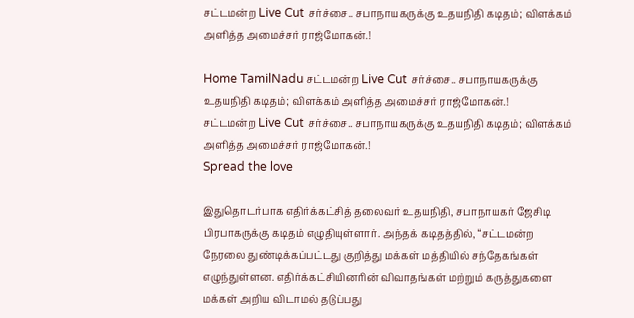சட்டமன்ற Live Cut சர்ச்சை.. சபாநாயகருக்கு உதயநிதி கடிதம்; விளக்கம் அளித்த அமைச்சர் ராஜ்மோகன்.!

Home TamilNadu சட்டமன்ற Live Cut சர்ச்சை.. சபாநாயகருக்கு உதயநிதி கடிதம்; விளக்கம் அளித்த அமைச்சர் ராஜ்மோகன்.!
சட்டமன்ற Live Cut சர்ச்சை.. சபாநாயகருக்கு உதயநிதி கடிதம்; விளக்கம் அளித்த அமைச்சர் ராஜ்மோகன்.!
Spread the love

இதுதொடர்பாக எதிர்க்கட்சித் தலைவர் உதயநிதி, சபாநாயகர் ஜேசிடி பிரபாகருக்கு கடிதம் எழுதியுள்ளார். அந்தக் கடிதத்தில், “சட்டமன்ற நேரலை துண்டிக்கப்பட்டது குறித்து மக்கள் மத்தியில் சந்தேகங்கள் எழுந்துள்ளன. எதிர்க்கட்சியினரின் விவாதங்கள் மற்றும் கருத்துகளை மக்கள் அறிய விடாமல் தடுப்பது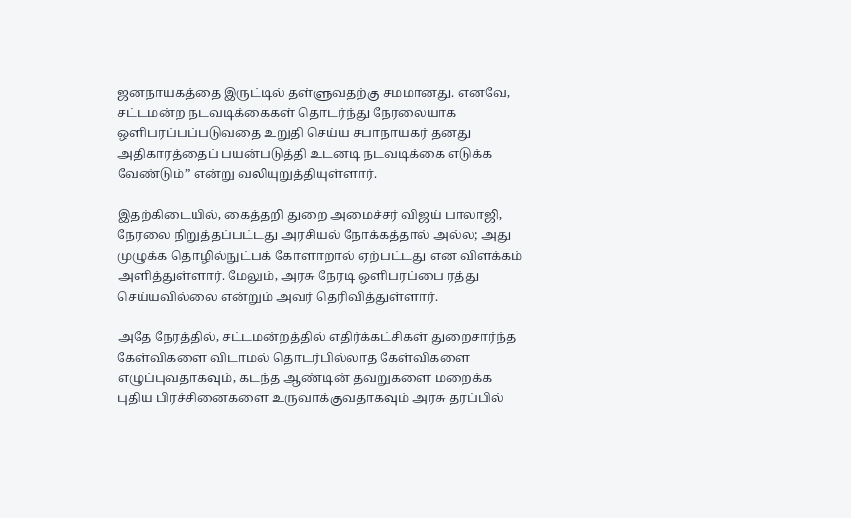ஜனநாயகத்தை இருட்டில் தள்ளுவதற்கு சமமானது. எனவே, சட்டமன்ற நடவடிக்கைகள் தொடர்ந்து நேரலையாக ஒளிபரப்பப்படுவதை உறுதி செய்ய சபாநாயகர் தனது அதிகாரத்தைப் பயன்படுத்தி உடனடி நடவடிக்கை எடுக்க வேண்டும்” என்று வலியுறுத்தியுள்ளார்.

இதற்கிடையில், கைத்தறி துறை அமைச்சர் விஜய் பாலாஜி, நேரலை நிறுத்தப்பட்டது அரசியல் நோக்கத்தால் அல்ல; அது முழுக்க தொழில்நுட்பக் கோளாறால் ஏற்பட்டது என விளக்கம் அளித்துள்ளார். மேலும், அரசு நேரடி ஒளிபரப்பை ரத்து செய்யவில்லை என்றும் அவர் தெரிவித்துள்ளார்.

அதே நேரத்தில், சட்டமன்றத்தில் எதிர்க்கட்சிகள் துறைசார்ந்த கேள்விகளை விடாமல் தொடர்பில்லாத கேள்விகளை எழுப்புவதாகவும், கடந்த ஆண்டின் தவறுகளை மறைக்க புதிய பிரச்சினைகளை உருவாக்குவதாகவும் அரசு தரப்பில்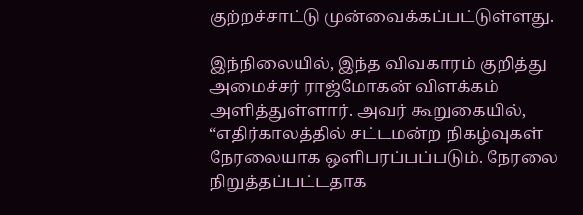குற்றச்சாட்டு முன்வைக்கப்பட்டுள்ளது.

இந்நிலையில், இந்த விவகாரம் குறித்து அமைச்சர் ராஜ்மோகன் விளக்கம் அளித்துள்ளார். அவர் கூறுகையில், “எதிர்காலத்தில் சட்டமன்ற நிகழ்வுகள் நேரலையாக ஒளிபரப்பப்படும். நேரலை நிறுத்தப்பட்டதாக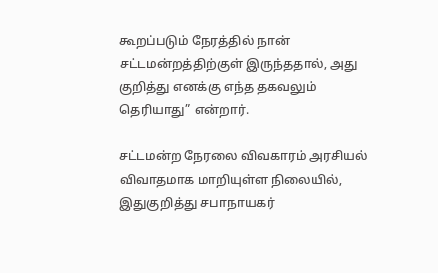கூறப்படும் நேரத்தில் நான் சட்டமன்றத்திற்குள் இருந்ததால், அது குறித்து எனக்கு எந்த தகவலும் தெரியாது” என்றார்.

சட்டமன்ற நேரலை விவகாரம் அரசியல் விவாதமாக மாறியுள்ள நிலையில், இதுகுறித்து சபாநாயகர்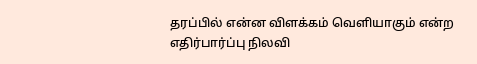தரப்பில் என்ன விளக்கம் வெளியாகும் என்ற எதிர்பார்ப்பு நிலவி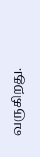வருகிறது.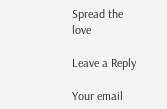Spread the love

Leave a Reply

Your email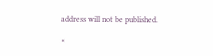address will not be published.

×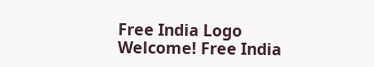Free India Logo
Welcome! Free India